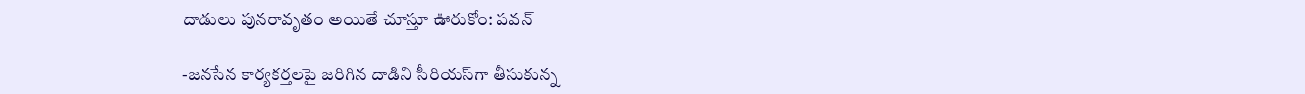దాడులు పునరావృతం అయితే చూస్తూ ఊరుకోం: పవన్‌

-జనసేన కార్యకర్తలపై జరిగిన దాడిని సీరియస్‌గా తీసుకున్న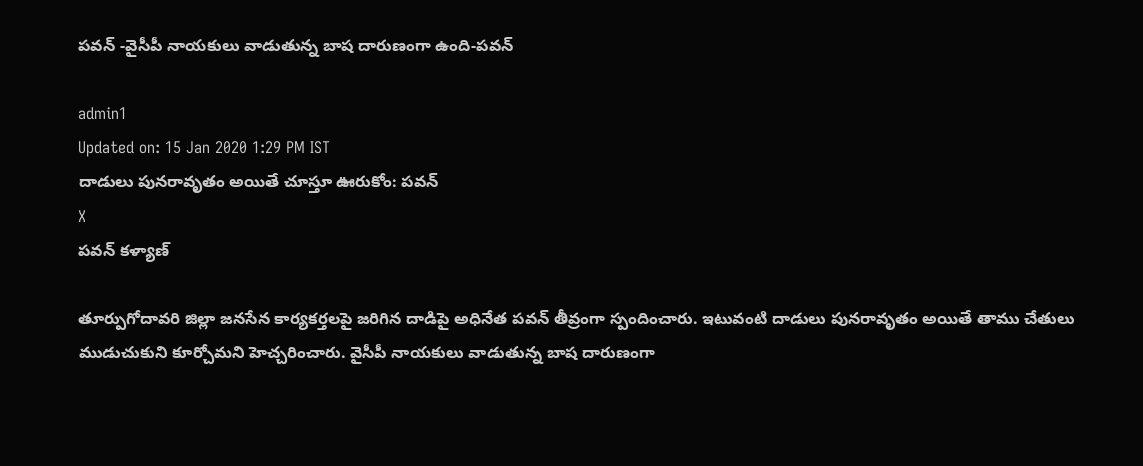పవన్‌ -వైసీపీ నాయకులు వాడుతున్న బాష దారుణంగా ఉంది-పవన్‌

admin1
Updated on: 15 Jan 2020 1:29 PM IST
దాడులు పునరావృతం అయితే చూస్తూ ఊరుకోం: పవన్‌
X
పవన్‌ కళ్యాణ్

తూర్పుగోదావరి జిల్లా జనసేన కార్యకర్తలపై జరిగిన దాడిపై అధినేత పవన్‌ తీవ్రంగా స్పందించారు. ఇటువంటి దాడులు పునరావృతం అయితే తాము చేతులు ముడుచుకుని కూర్చోమని హెచ్చరించారు. వైసీపీ నాయకులు వాడుతున్న బాష దారుణంగా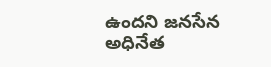ఉందని జనసేన అధినేత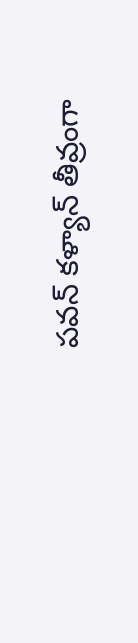పవన్‌ కళ్యాన్‌ తీవ్రంగా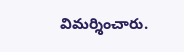విమర్శించారు.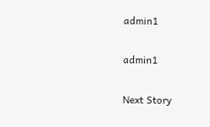admin1

admin1

Next Story